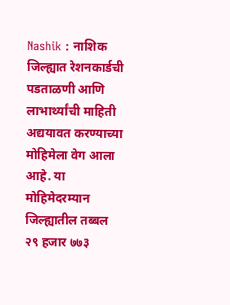Nashik : नाशिक जिल्ह्यात रेशनकार्डची पडताळणी आणि लाभार्थ्यांची माहिती अद्ययावत करण्याच्या मोहिमेला वेग आला आहे. या मोहिमेदरम्यान जिल्ह्यातील तब्बल २९ हजार ७७३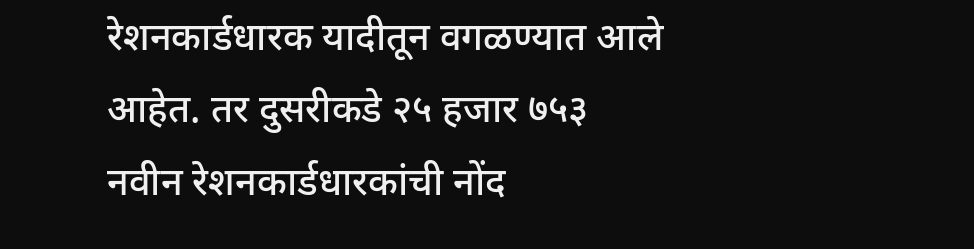रेशनकार्डधारक यादीतून वगळण्यात आले आहेत. तर दुसरीकडे २५ हजार ७५३ नवीन रेशनकार्डधारकांची नोंद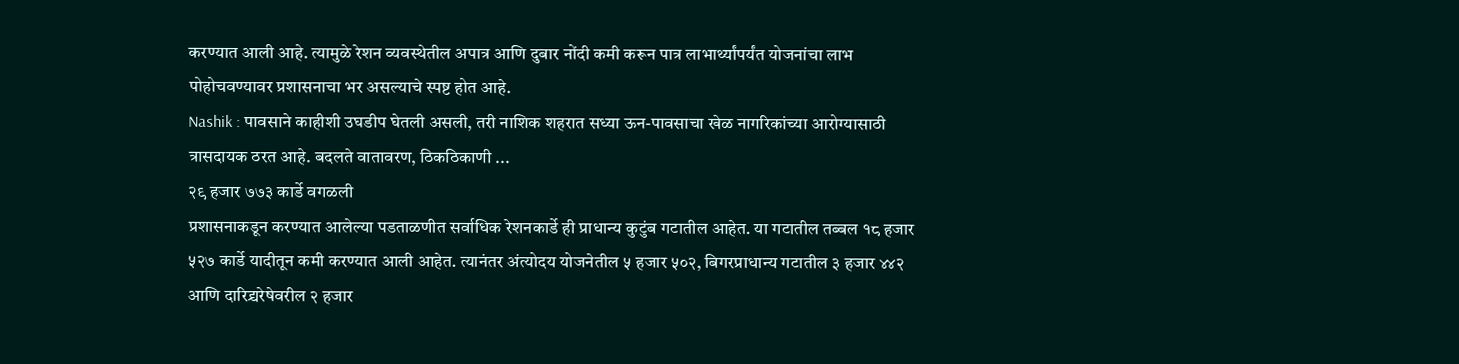करण्यात आली आहे. त्यामुळे रेशन व्यवस्थेतील अपात्र आणि दुबार नोंदी कमी करून पात्र लाभार्थ्यांपर्यंत योजनांचा लाभ पोहोचवण्यावर प्रशासनाचा भर असल्याचे स्पष्ट होत आहे.
Nashik : पावसाने काहीशी उघडीप घेतली असली, तरी नाशिक शहरात सध्या ऊन-पावसाचा खेळ नागरिकांच्या आरोग्यासाठी त्रासदायक ठरत आहे. बदलते वातावरण, ठिकठिकाणी ...
२९ हजार ७७३ कार्डे वगळली
प्रशासनाकडून करण्यात आलेल्या पडताळणीत सर्वाधिक रेशनकार्डे ही प्राधान्य कुटुंब गटातील आहेत. या गटातील तब्बल १८ हजार ५२७ कार्डे यादीतून कमी करण्यात आली आहेत. त्यानंतर अंत्योदय योजनेतील ५ हजार ५०२, बिगरप्राधान्य गटातील ३ हजार ४४२ आणि दारिद्र्यरेषेवरील २ हजार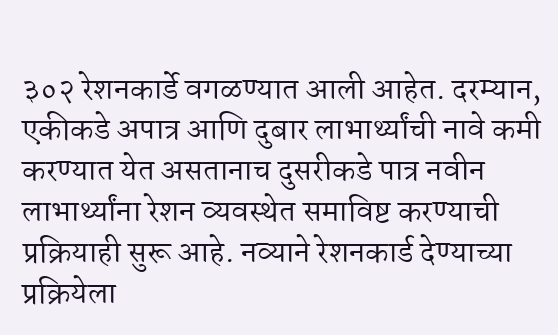३०२ रेशनकार्डे वगळण्यात आली आहेत. दरम्यान, एकीकडे अपात्र आणि दुबार लाभार्थ्यांची नावे कमी करण्यात येत असतानाच दुसरीकडे पात्र नवीन लाभार्थ्यांना रेशन व्यवस्थेत समाविष्ट करण्याची प्रक्रियाही सुरू आहे. नव्याने रेशनकार्ड देण्याच्या प्रक्रियेला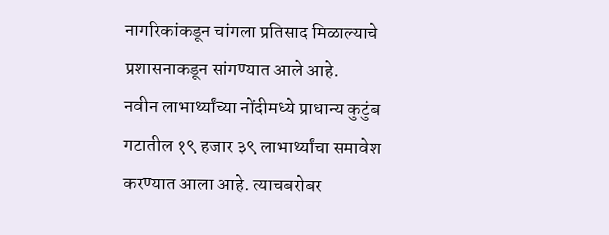नागरिकांकडून चांगला प्रतिसाद मिळाल्याचे प्रशासनाकडून सांगण्यात आले आहे.
नवीन लाभार्थ्यांच्या नोंदीमध्ये प्राधान्य कुटुंब गटातील १९ हजार ३९ लाभार्थ्यांचा समावेश करण्यात आला आहे. त्याचबरोबर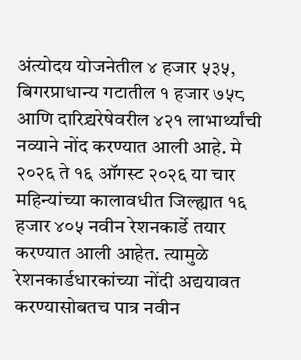अंत्योदय योजनेतील ४ हजार ५३५, बिगरप्राधान्य गटातील १ हजार ७५८ आणि दारिद्र्यरेषेवरील ४२१ लाभार्थ्यांची नव्याने नोंद करण्यात आली आहे. मे २०२६ ते १६ ऑगस्ट २०२६ या चार महिन्यांच्या कालावधीत जिल्ह्यात १६ हजार ४०५ नवीन रेशनकार्डे तयार करण्यात आली आहेत. त्यामुळे रेशनकार्डधारकांच्या नोंदी अद्ययावत करण्यासोबतच पात्र नवीन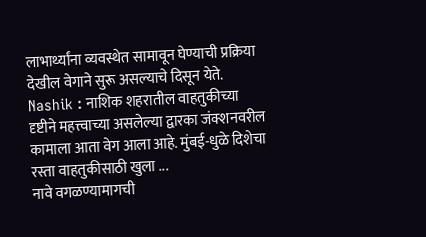लाभार्थ्यांना व्यवस्थेत सामावून घेण्याची प्रक्रिया देखील वेगाने सुरू असल्याचे दिसून येते.
Nashik : नाशिक शहरातील वाहतुकीच्या दृष्टीने महत्त्वाच्या असलेल्या द्वारका जंक्शनवरील कामाला आता वेग आला आहे. मुंबई-धुळे दिशेचा रस्ता वाहतुकीसाठी खुला ...
नावे वगळण्यामागची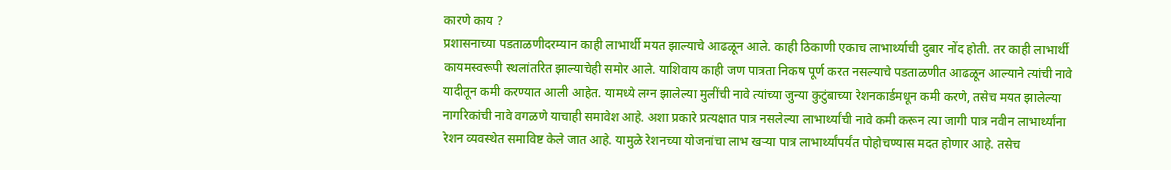कारणे काय ?
प्रशासनाच्या पडताळणीदरम्यान काही लाभार्थी मयत झाल्याचे आढळून आले. काही ठिकाणी एकाच लाभार्थ्याची दुबार नोंद होती. तर काही लाभार्थी कायमस्वरूपी स्थलांतरित झाल्याचेही समोर आले. याशिवाय काही जण पात्रता निकष पूर्ण करत नसल्याचे पडताळणीत आढळून आल्याने त्यांची नावे यादीतून कमी करण्यात आली आहेत. यामध्ये लग्न झालेल्या मुलींची नावे त्यांच्या जुन्या कुटुंबाच्या रेशनकार्डमधून कमी करणे, तसेच मयत झालेल्या नागरिकांची नावे वगळणे याचाही समावेश आहे. अशा प्रकारे प्रत्यक्षात पात्र नसलेल्या लाभार्थ्यांची नावे कमी करून त्या जागी पात्र नवीन लाभार्थ्यांना रेशन व्यवस्थेत समाविष्ट केले जात आहे. यामुळे रेशनच्या योजनांचा लाभ खऱ्या पात्र लाभार्थ्यांपर्यंत पोहोचण्यास मदत होणार आहे. तसेच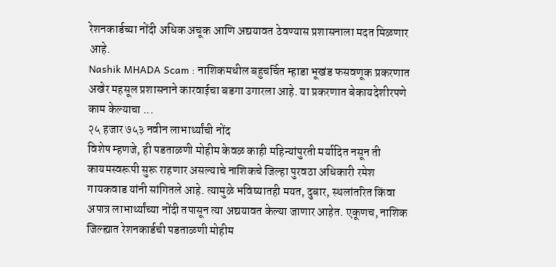रेशनकार्डच्या नोंदी अधिक अचूक आणि अद्ययावत ठेवण्यास प्रशासनाला मदत मिळणार आहे.
Nashik MHADA Scam : नाशिकमधील बहुचर्चित म्हाडा भूखंड फसवणूक प्रकरणात अखेर महसूल प्रशासनाने कारवाईचा बडगा उगारला आहे. या प्रकरणात बेकायदेशीरपणे काम केल्याचा ...
२५ हजार ७५३ नवीन लाभार्थ्यांची नोंद
विशेष म्हणजे, ही पडताळणी मोहीम केवळ काही महिन्यांपुरती मर्यादित नसून ती कायमस्वरूपी सुरू राहणार असल्याचे नाशिकचे जिल्हा पुरवठा अधिकारी रमेश गायकवाड यांनी सांगितले आहे. त्यामुळे भविष्यातही मयत, दुबार, स्थलांतरित किंवा अपात्र लाभार्थ्यांच्या नोंदी तपासून त्या अद्ययावत केल्या जाणार आहेत. एकूणच, नाशिक जिल्ह्यात रेशनकार्डची पडताळणी मोहीम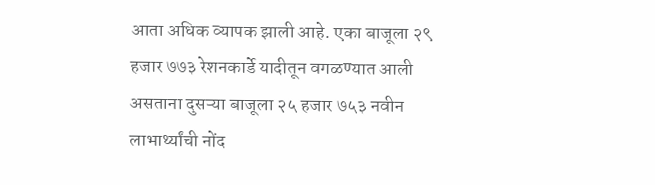आता अधिक व्यापक झाली आहे. एका बाजूला २९ हजार ७७३ रेशनकार्डे यादीतून वगळण्यात आली असताना दुसऱ्या बाजूला २५ हजार ७५३ नवीन लाभार्थ्यांची नोंद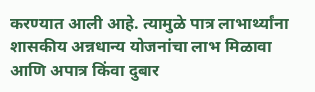करण्यात आली आहे. त्यामुळे पात्र लाभार्थ्यांना शासकीय अन्नधान्य योजनांचा लाभ मिळावा आणि अपात्र किंवा दुबार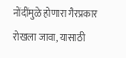नोंदींमुळे होणारा गैरप्रकार रोखला जावा, यासाठी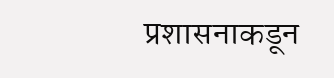प्रशासनाकडून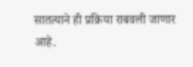सातत्याने ही प्रक्रिया राबवली जाणार आहे.